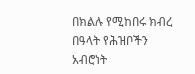በክልሉ የሚከበሩ ክብረ በዓላት የሕዝቦችን አብሮነት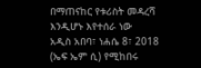በማጠናከር የቱሪስት መዳረሻ እንዲሆኑ እየተሰራ ነው
አዲስ አበባ፣ ነሐሴ 8፣ 2018 (ኤፍ ኤም ሲ) የሚከበሩ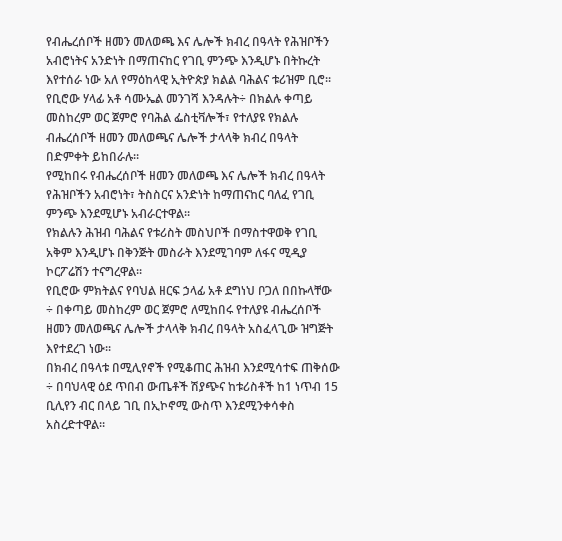የብሔረሰቦች ዘመን መለወጫ እና ሌሎች ክብረ በዓላት የሕዝቦችን አብሮነትና አንድነት በማጠናከር የገቢ ምንጭ እንዲሆኑ በትኩረት እየተሰራ ነው አለ የማዕከላዊ ኢትዮጵያ ክልል ባሕልና ቱሪዝም ቢሮ፡፡
የቢሮው ሃላፊ አቶ ሳሙኤል መንገሻ እንዳሉት÷ በክልሉ ቀጣይ መስከረም ወር ጀምሮ የባሕል ፌስቲቫሎች፣ የተለያዩ የክልሉ ብሔረሰቦች ዘመን መለወጫና ሌሎች ታላላቅ ክብረ በዓላት በድምቀት ይከበራሉ።
የሚከበሩ የብሔረሰቦች ዘመን መለወጫ እና ሌሎች ክብረ በዓላት የሕዝቦችን አብሮነት፣ ትስስርና አንድነት ከማጠናከር ባለፈ የገቢ ምንጭ እንደሚሆኑ አብራርተዋል፡፡
የክልሉን ሕዝብ ባሕልና የቱሪስት መስህቦች በማስተዋወቅ የገቢ አቅም እንዲሆኑ በቅንጅት መስራት እንደሚገባም ለፋና ሚዲያ ኮርፖሬሽን ተናግረዋል፡፡
የቢሮው ምክትልና የባህል ዘርፍ ኃላፊ አቶ ደግነህ ቦጋለ በበኩላቸው ÷ በቀጣይ መስከረም ወር ጀምሮ ለሚከበሩ የተለያዩ ብሔረሰቦች ዘመን መለወጫና ሌሎች ታላላቅ ክብረ በዓላት አስፈላጊው ዝግጅት እየተደረገ ነው፡፡
በክብረ በዓላቱ በሚሊየኖች የሚቆጠር ሕዝብ እንደሚሳተፍ ጠቅሰው ÷ በባህላዊ ዕደ ጥበብ ውጤቶች ሽያጭና ከቱሪስቶች ከ1 ነጥብ 15 ቢሊየን ብር በላይ ገቢ በኢኮኖሚ ውስጥ እንደሚንቀሳቀስ አስረድተዋል።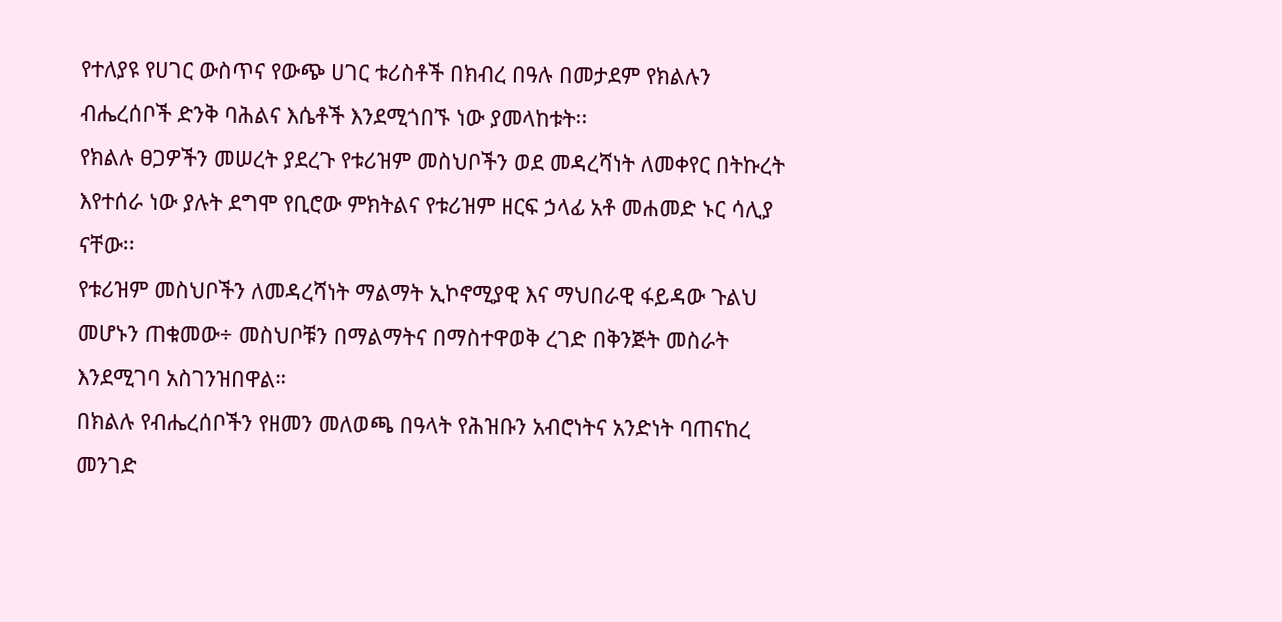የተለያዩ የሀገር ውስጥና የውጭ ሀገር ቱሪስቶች በክብረ በዓሉ በመታደም የክልሉን ብሔረሰቦች ድንቅ ባሕልና እሴቶች እንደሚጎበኙ ነው ያመላከቱት፡፡
የክልሉ ፀጋዎችን መሠረት ያደረጉ የቱሪዝም መስህቦችን ወደ መዳረሻነት ለመቀየር በትኩረት እየተሰራ ነው ያሉት ደግሞ የቢሮው ምክትልና የቱሪዝም ዘርፍ ኃላፊ አቶ መሐመድ ኑር ሳሊያ ናቸው፡፡
የቱሪዝም መስህቦችን ለመዳረሻነት ማልማት ኢኮኖሚያዊ እና ማህበራዊ ፋይዳው ጉልህ መሆኑን ጠቁመው÷ መስህቦቹን በማልማትና በማስተዋወቅ ረገድ በቅንጅት መስራት እንደሚገባ አስገንዝበዋል።
በክልሉ የብሔረሰቦችን የዘመን መለወጫ በዓላት የሕዝቡን አብሮነትና አንድነት ባጠናከረ መንገድ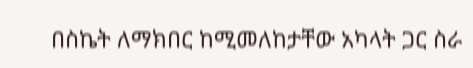በስኬት ለማክበር ከሚመለከታቸው አካላት ጋር ስራ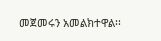መጀመሩን አመልክተዋል፡፡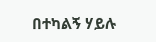በተካልኝ ሃይሉ